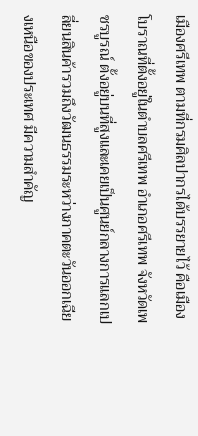เมืองศรีเทพ ตามที่กรมศิลปากรได้บรรยายไว้ คือเมืองโบราณที่ตั้งอยู่ในตำบลศรีเทพ อำเภอศรีเทพ จังหวัดเพชรบูรณ์ ตั้งอยู่บนที่สูงและเคยเป็นศูนย์กลางการแลกเปลี่ยนสินค้ารวมถึงวัฒนธรรมระหว่างภาคตะวันออกเฉียงเหนือของประเทศ มีความสำคัญ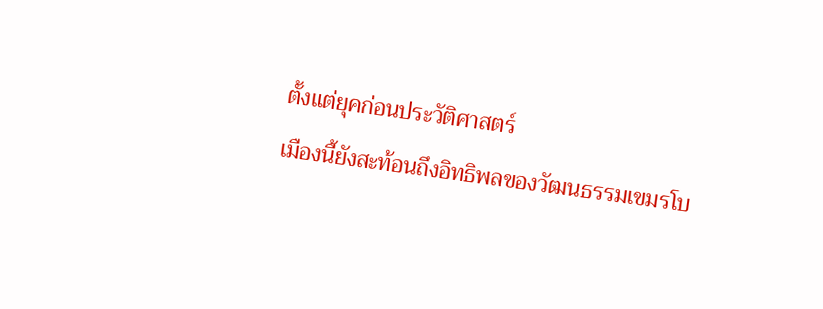ตั้งแต่ยุคก่อนประวัติศาสตร์
เมืองนี้ยังสะท้อนถึงอิทธิพลของวัฒนธรรมเขมรโบ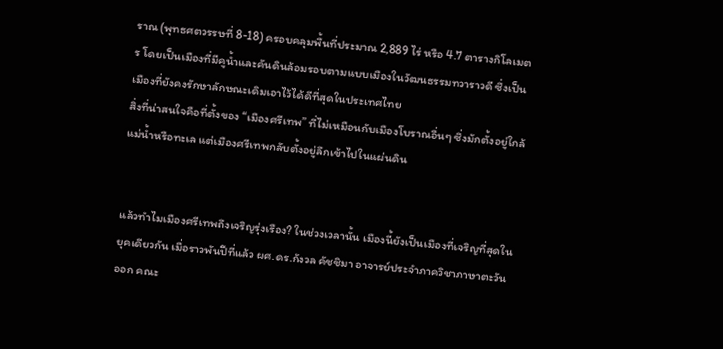ราณ (พุทธศตวรรษที่ 8-18) ครอบคลุมพื้นที่ประมาณ 2,889 ไร่ หรือ 4.7 ตารางกิโลเมตร โดยเป็นเมืองที่มีคูน้ำและคันดินล้อมรอบตามแบบเมืองในวัฒนธรรมทวาราวดี ซึ่งเป็นเมืองที่ยังคงรักษาลักษณะเดิมเอาไว้ได้ดีที่สุดในประเทศไทย
สิ่งที่น่าสนใจคือที่ตั้งของ “เมืองศรีเทพ” ที่ไม่เหมือนกับเมืองโบราณอื่นๆ ซึ่งมักตั้งอยู่ใกล้แม่น้ำหรือทะเล แต่เมืองศรีเทพกลับตั้งอยู่ลึกเข้าไปในแผ่นดิน


แล้วทำไมเมืองศรีเทพถึงเจริญรุ่งเรือง? ในช่วงเวลานั้น เมืองนี้ยังเป็นเมืองที่เจริญที่สุดในยุคเดียวกัน เมื่อราวพันปีที่แล้ว ผศ.ดร.กังวล คัชชิมา อาจารย์ประจำภาควิชาภาษาตะวันออก คณะ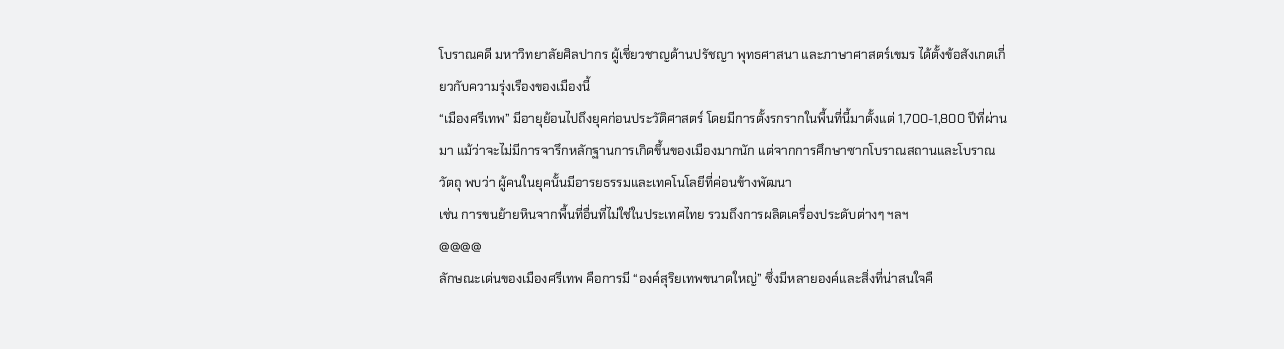โบราณคดี มหาวิทยาลัยศิลปากร ผู้เชี่ยวชาญด้านปรัชญา พุทธศาสนา และภาษาศาสตร์เขมร ได้ตั้งข้อสังเกตเกี่ยวกับความรุ่งเรืองของเมืองนี้
“เมืองศรีเทพ” มีอายุย้อนไปถึงยุคก่อนประวัติศาสตร์ โดยมีการตั้งรกรากในพื้นที่นี้มาตั้งแต่ 1,700-1,800 ปีที่ผ่านมา แม้ว่าจะไม่มีการจารึกหลักฐานการเกิดขึ้นของเมืองมากนัก แต่จากการศึกษาซากโบราณสถานและโบราณวัตถุ พบว่า ผู้คนในยุคนั้นมีอารยธรรมและเทคโนโลยีที่ค่อนข้างพัฒนา
เช่น การขนย้ายหินจากพื้นที่อื่นที่ไม่ใช่ในประเทศไทย รวมถึงการผลิตเครื่องประดับต่างๆ ฯลฯ
@@@@
ลักษณะเด่นของเมืองศรีเทพ คือการมี “องค์สุริยเทพขนาดใหญ่” ซึ่งมีหลายองค์และสิ่งที่น่าสนใจคื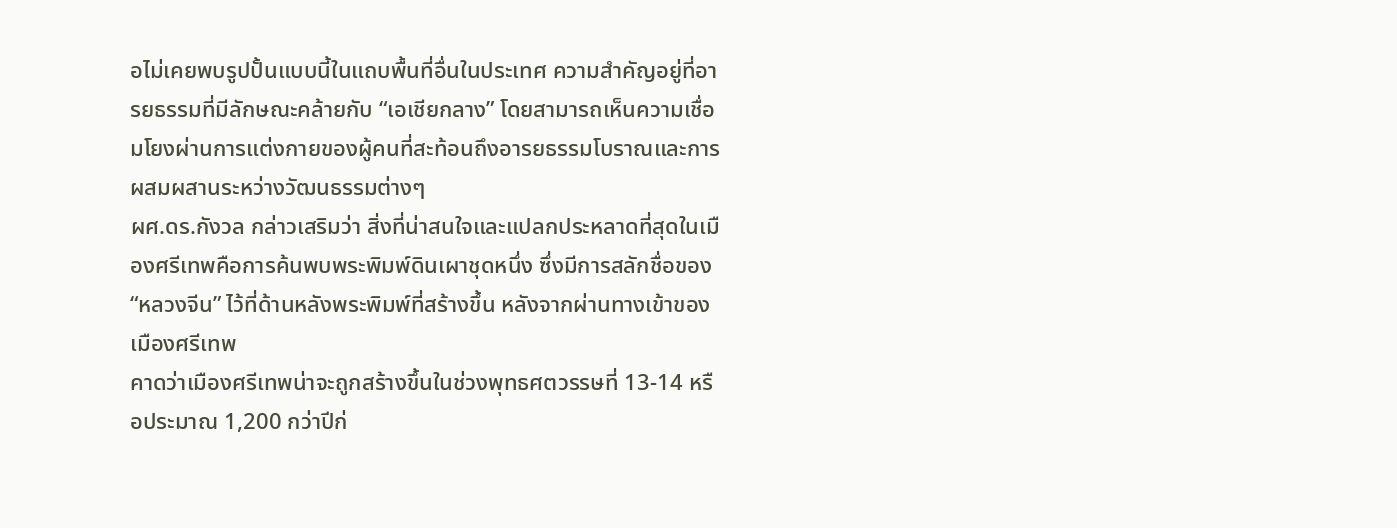อไม่เคยพบรูปปั้นแบบนี้ในแถบพื้นที่อื่นในประเทศ ความสำคัญอยู่ที่อารยธรรมที่มีลักษณะคล้ายกับ “เอเชียกลาง” โดยสามารถเห็นความเชื่อมโยงผ่านการแต่งกายของผู้คนที่สะท้อนถึงอารยธรรมโบราณและการผสมผสานระหว่างวัฒนธรรมต่างๆ
ผศ.ดร.กังวล กล่าวเสริมว่า สิ่งที่น่าสนใจและแปลกประหลาดที่สุดในเมืองศรีเทพคือการค้นพบพระพิมพ์ดินเผาชุดหนึ่ง ซึ่งมีการสลักชื่อของ “หลวงจีน” ไว้ที่ด้านหลังพระพิมพ์ที่สร้างขึ้น หลังจากผ่านทางเข้าของเมืองศรีเทพ
คาดว่าเมืองศรีเทพน่าจะถูกสร้างขึ้นในช่วงพุทธศตวรรษที่ 13-14 หรือประมาณ 1,200 กว่าปีก่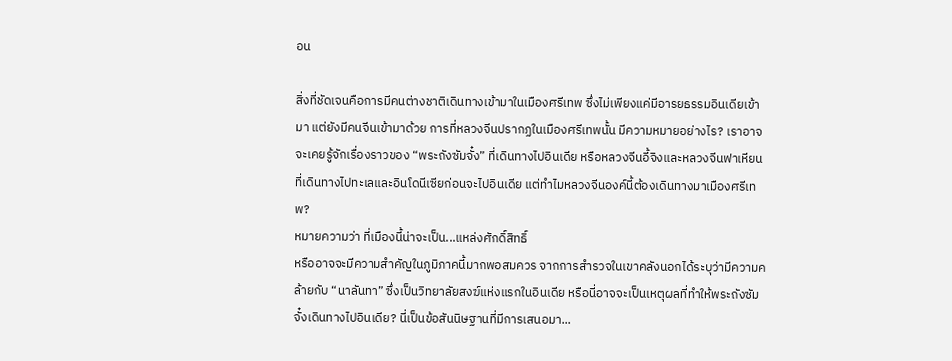อน

สิ่งที่ชัดเจนคือการมีคนต่างชาติเดินทางเข้ามาในเมืองศรีเทพ ซึ่งไม่เพียงแค่มีอารยธรรมอินเดียเข้ามา แต่ยังมีคนจีนเข้ามาด้วย การที่หลวงจีนปรากฏในเมืองศรีเทพนั้น มีความหมายอย่างไร? เราอาจจะเคยรู้จักเรื่องราวของ “พระถังซัมจั๋ง” ที่เดินทางไปอินเดีย หรือหลวงจีนอี้จิงและหลวงจีนฟาเหียนที่เดินทางไปทะเลและอินโดนีเซียก่อนจะไปอินเดีย แต่ทำไมหลวงจีนองค์นี้ต้องเดินทางมาเมืองศรีเทพ?
หมายความว่า ที่เมืองนี้น่าจะเป็น...แหล่งศักดิ์สิทธิ์
หรืออาจจะมีความสำคัญในภูมิภาคนี้มากพอสมควร จากการสำรวจในเขาคลังนอกได้ระบุว่ามีความคล้ายกับ “นาลันทา” ซึ่งเป็นวิทยาลัยสงฆ์แห่งแรกในอินเดีย หรือนี่อาจจะเป็นเหตุผลที่ทำให้พระถังซัมจั๋งเดินทางไปอินเดีย? นี่เป็นข้อสันนิษฐานที่มีการเสนอมา...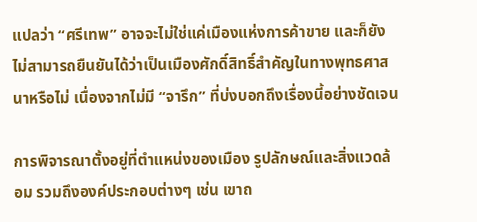แปลว่า “ศรีเทพ” อาจจะไม่ใช่แค่เมืองแห่งการค้าขาย และก็ยังไม่สามารถยืนยันได้ว่าเป็นเมืองศักดิ์สิทธิ์สำคัญในทางพุทธศาสนาหรือไม่ เนื่องจากไม่มี “จารึก” ที่บ่งบอกถึงเรื่องนี้อย่างชัดเจน

การพิจารณาตั้งอยู่ที่ตำแหน่งของเมือง รูปลักษณ์และสิ่งแวดล้อม รวมถึงองค์ประกอบต่างๆ เช่น เขาถ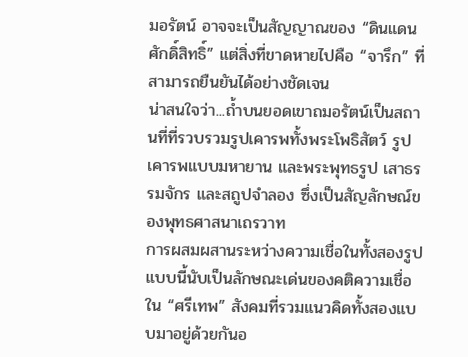มอรัตน์ อาจจะเป็นสัญญาณของ “ดินแดนศักดิ์สิทธิ์” แต่สิ่งที่ขาดหายไปคือ “จารึก” ที่สามารถยืนยันได้อย่างชัดเจน
น่าสนใจว่า...ถ้ำบนยอดเขาถมอรัตน์เป็นสถานที่ที่รวบรวมรูปเคารพทั้งพระโพธิสัตว์ รูปเคารพแบบมหายาน และพระพุทธรูป เสาธรรมจักร และสถูปจำลอง ซึ่งเป็นสัญลักษณ์ของพุทธศาสนาเถรวาท
การผสมผสานระหว่างความเชื่อในทั้งสองรูปแบบนี้นับเป็นลักษณะเด่นของคติความเชื่อใน “ศรีเทพ” สังคมที่รวมแนวคิดทั้งสองแบบมาอยู่ด้วยกันอ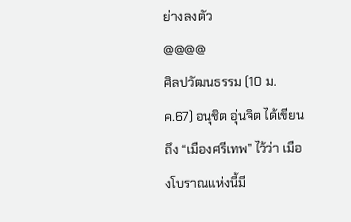ย่างลงตัว
@@@@
ศิลปวัฒนธรรม (10 ม.ค.67) อนุชิต อุ่นจิต ได้เขียนถึง “เมืองศรีเทพ” ไว้ว่า เมืองโบราณแห่งนี้มี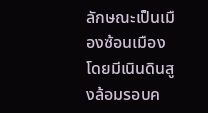ลักษณะเป็นเมืองซ้อนเมือง โดยมีเนินดินสูงล้อมรอบค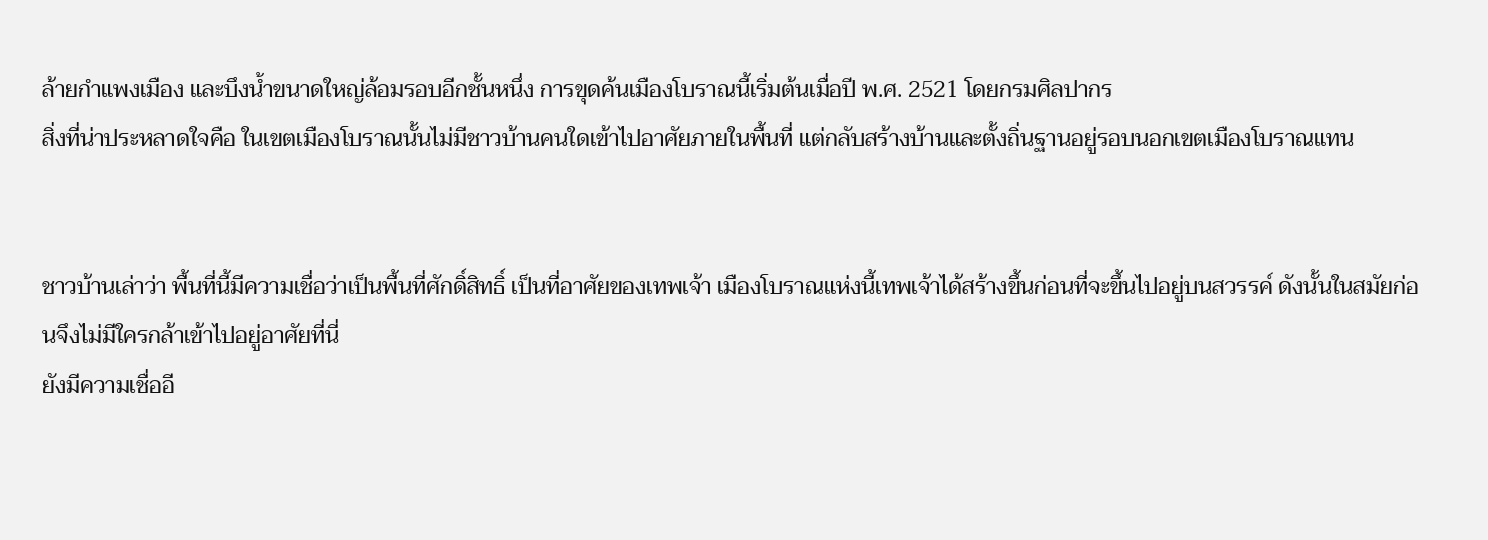ล้ายกำแพงเมือง และบึงน้ำขนาดใหญ่ล้อมรอบอีกชั้นหนึ่ง การขุดค้นเมืองโบราณนี้เริ่มต้นเมื่อปี พ.ศ. 2521 โดยกรมศิลปากร
สิ่งที่น่าประหลาดใจคือ ในเขตเมืองโบราณนั้นไม่มีชาวบ้านคนใดเข้าไปอาศัยภายในพื้นที่ แต่กลับสร้างบ้านและตั้งถิ่นฐานอยู่รอบนอกเขตเมืองโบราณแทน


ชาวบ้านเล่าว่า พื้นที่นี้มีความเชื่อว่าเป็นพื้นที่ศักดิ์สิทธิ์ เป็นที่อาศัยของเทพเจ้า เมืองโบราณแห่งนี้เทพเจ้าได้สร้างขึ้นก่อนที่จะขึ้นไปอยู่บนสวรรค์ ดังนั้นในสมัยก่อนจึงไม่มีใครกล้าเข้าไปอยู่อาศัยที่นี่
ยังมีความเชื่ออี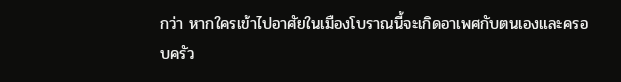กว่า หากใครเข้าไปอาศัยในเมืองโบราณนี้จะเกิดอาเพศกับตนเองและครอบครัว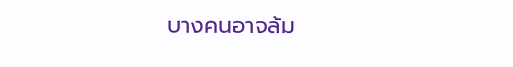บางคนอาจล้ม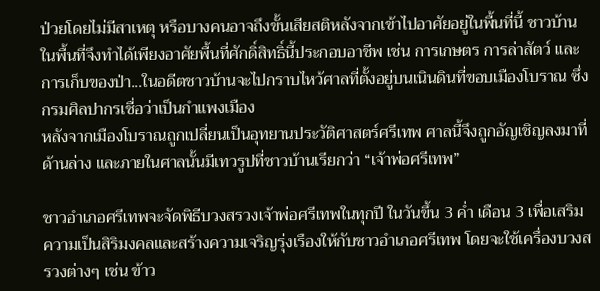ป่วยโดยไม่มีสาเหตุ หรือบางคนอาจถึงขั้นเสียสติหลังจากเข้าไปอาศัยอยู่ในพื้นที่นี้ ชาวบ้านในพื้นที่จึงทำได้เพียงอาศัยพื้นที่ศักดิ์สิทธิ์นี้ประกอบอาชีพ เช่น การเกษตร การล่าสัตว์ และการเก็บของป่า...ในอดีตชาวบ้านจะไปกราบไหว้ศาลที่ตั้งอยู่บนเนินดินที่ขอบเมืองโบราณ ซึ่งกรมศิลปากรเชื่อว่าเป็นกำแพงเมือง
หลังจากเมืองโบราณถูกเปลี่ยนเป็นอุทยานประวัติศาสตร์ศรีเทพ ศาลนี้จึงถูกอัญเชิญลงมาที่ด้านล่าง และภายในศาลนั้นมีเทวรูปที่ชาวบ้านเรียกว่า “เจ้าพ่อศรีเทพ”

ชาวอำเภอศรีเทพจะจัดพิธีบวงสรวงเจ้าพ่อศรีเทพในทุกปี ในวันขึ้น 3 ค่ำ เดือน 3 เพื่อเสริมความเป็นสิริมงคลและสร้างความเจริญรุ่งเรืองให้กับชาวอำเภอศรีเทพ โดยจะใช้เครื่องบวงสรวงต่างๆ เช่น ข้าว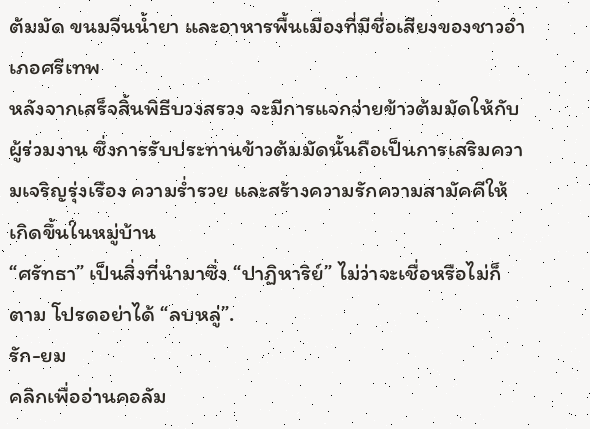ต้มมัด ขนมจีนน้ำยา และอาหารพื้นเมืองที่มีชื่อเสียงของชาวอำเภอศรีเทพ
หลังจากเสร็จสิ้นพิธีบวงสรวง จะมีการแจกจ่ายข้าวต้มมัดให้กับผู้ร่วมงาน ซึ่งการรับประทานข้าวต้มมัดนั้นถือเป็นการเสริมความเจริญรุ่งเรือง ความร่ำรวย และสร้างความรักความสามัคคีให้เกิดขึ้นในหมู่บ้าน
“ศรัทธา” เป็นสิ่งที่นำมาซึ่ง “ปาฏิหาริย์” ไม่ว่าจะเชื่อหรือไม่ก็ตาม โปรดอย่าได้ “ลบหลู่”.
รัก-ยม
คลิกเพื่ออ่านคอลัม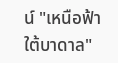น์ "เหนือฟ้าใต้บาดาล"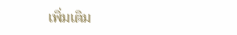เพิ่มเติม